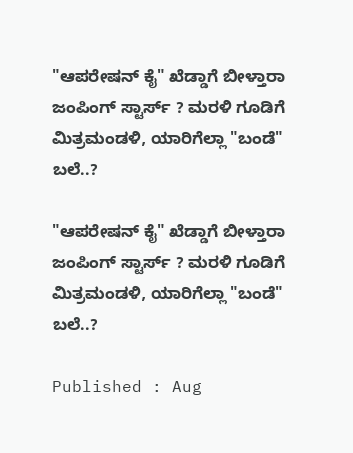"ಆಪರೇಷನ್ ಕೈ" ಖೆಡ್ಡಾಗೆ ಬೀಳ್ತಾರಾ ಜಂಪಿಂಗ್ ಸ್ಟಾರ್ಸ್ ? ಮರಳಿ ಗೂಡಿಗೆ ಮಿತ್ರಮಂಡಳಿ, ಯಾರಿಗೆಲ್ಲಾ "ಬಂಡೆ" ಬಲೆ..?

"ಆಪರೇಷನ್ ಕೈ" ಖೆಡ್ಡಾಗೆ ಬೀಳ್ತಾರಾ ಜಂಪಿಂಗ್ ಸ್ಟಾರ್ಸ್ ? ಮರಳಿ ಗೂಡಿಗೆ ಮಿತ್ರಮಂಡಳಿ, ಯಾರಿಗೆಲ್ಲಾ "ಬಂಡೆ" ಬಲೆ..?

Published : Aug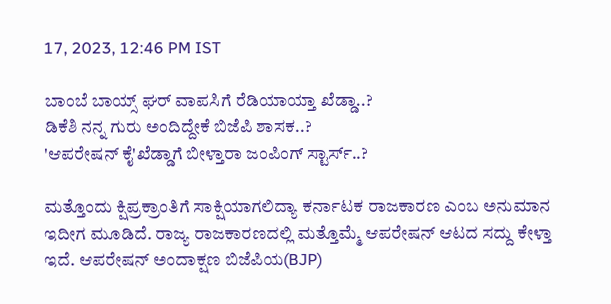17, 2023, 12:46 PM IST

ಬಾಂಬೆ ಬಾಯ್ಸ್ ಘರ್ ವಾಪಸಿಗೆ ರೆಡಿಯಾಯ್ತಾ ಖೆಡ್ಡಾ..?
ಡಿಕೆಶಿ ನನ್ನ ಗುರು ಅಂದಿದ್ದೇಕೆ ಬಿಜೆಪಿ ಶಾಸಕ..?
'ಆಪರೇಷನ್ ಕೈ'ಖೆಡ್ಡಾಗೆ ಬೀಳ್ತಾರಾ ಜಂಪಿಂಗ್ ಸ್ಟಾರ್ಸ್..?

ಮತ್ತೊಂದು ಕ್ಷಿಪ್ರಕ್ರಾಂತಿಗೆ ಸಾಕ್ಷಿಯಾಗಲಿದ್ಯಾ ಕರ್ನಾಟಕ ರಾಜಕಾರಣ ಎಂಬ ಅನುಮಾನ ಇದೀಗ ಮೂಡಿದೆ. ರಾಜ್ಯ ರಾಜಕಾರಣದಲ್ಲಿ ಮತ್ತೊಮ್ಮೆ ಆಪರೇಷನ್ ಆಟದ ಸದ್ದು ಕೇಳ್ತಾ ಇದೆ. ಆಪರೇಷನ್ ಅಂದಾಕ್ಷಣ ಬಿಜೆಪಿಯ(BJP)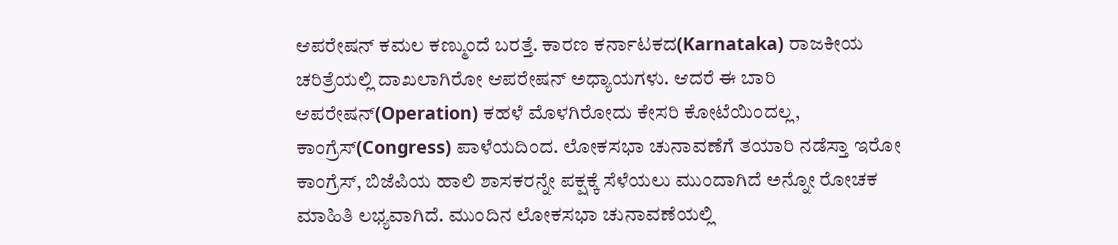ಆಪರೇಷನ್ ಕಮಲ ಕಣ್ಮುಂದೆ ಬರತ್ತೆ. ಕಾರಣ ಕರ್ನಾಟಕದ(Karnataka) ರಾಜಕೀಯ ಚರಿತ್ರೆಯಲ್ಲಿ ದಾಖಲಾಗಿರೋ ಆಪರೇಷನ್ ಅಧ್ಯಾಯಗಳು. ಆದರೆ ಈ ಬಾರಿ ಆಪರೇಷನ್(Operation) ಕಹಳೆ ಮೊಳಗಿರೋದು ಕೇಸರಿ ಕೋಟೆಯಿಂದಲ್ಲ, ಕಾಂಗ್ರೆಸ್(Congress) ಪಾಳೆಯದಿಂದ. ಲೋಕಸಭಾ ಚುನಾವಣೆಗೆ ತಯಾರಿ ನಡೆಸ್ತಾ ಇರೋ ಕಾಂಗ್ರೆಸ್, ಬಿಜೆಪಿಯ ಹಾಲಿ ಶಾಸಕರನ್ನೇ ಪಕ್ಷಕ್ಕೆ ಸೆಳೆಯಲು ಮುಂದಾಗಿದೆ ಅನ್ನೋ ರೋಚಕ ಮಾಹಿತಿ ಲಭ್ಯವಾಗಿದೆ. ಮುಂದಿನ ಲೋಕಸಭಾ ಚುನಾವಣೆಯಲ್ಲಿ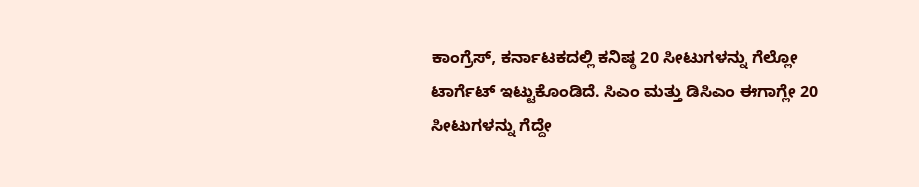ಕಾಂಗ್ರೆಸ್, ಕರ್ನಾಟಕದಲ್ಲಿ ಕನಿಷ್ಠ 20 ಸೀಟುಗಳನ್ನು ಗೆಲ್ಲೋ ಟಾರ್ಗೆಟ್ ಇಟ್ಟುಕೊಂಡಿದೆ. ಸಿಎಂ ಮತ್ತು ಡಿಸಿಎಂ ಈಗಾಗ್ಲೇ 20 ಸೀಟುಗಳನ್ನು ಗೆದ್ದೇ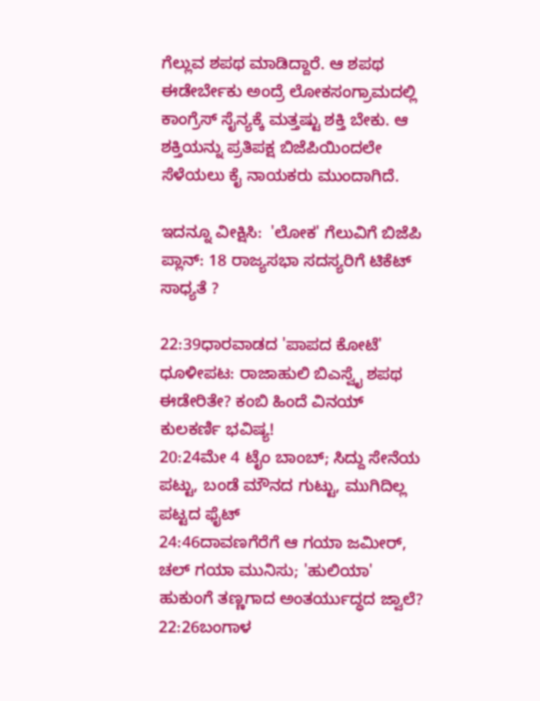ಗೆಲ್ಲುವ ಶಪಥ ಮಾಡಿದ್ದಾರೆ. ಆ ಶಪಥ ಈಡೇರ್ಬೇಕು ಅಂದ್ರೆ ಲೋಕಸಂಗ್ರಾಮದಲ್ಲಿ ಕಾಂಗ್ರೆಸ್ ಸೈನ್ಯಕ್ಕೆ ಮತ್ತಷ್ಟು ಶಕ್ತಿ ಬೇಕು. ಆ ಶಕ್ತಿಯನ್ನು ಪ್ರತಿಪಕ್ಷ ಬಿಜೆಪಿಯಿಂದಲೇ ಸೆಳೆಯಲು ಕೈ ನಾಯಕರು ಮುಂದಾಗಿದೆ.

ಇದನ್ನೂ ವೀಕ್ಷಿಸಿ:  'ಲೋಕ' ಗೆಲುವಿಗೆ ಬಿಜೆಪಿ ಪ್ಲಾನ್: 18 ರಾಜ್ಯಸಭಾ ಸದಸ್ಯರಿಗೆ ಟಿಕೆಟ್ ಸಾಧ್ಯತೆ ?

22:39ಧಾರವಾಡದ 'ಪಾಪದ ಕೋಟೆ' ಧೂಳೀಪಟ: ರಾಜಾಹುಲಿ ಬಿಎಸ್ವೈ ಶಪಥ ಈಡೇರಿತೇ? ಕಂಬಿ ಹಿಂದೆ ವಿನಯ್ ಕುಲಕರ್ಣಿ ಭವಿಷ್ಯ!
20:24ಮೇ 4 ಟೈಂ ಬಾಂಬ್; ಸಿದ್ದು ಸೇನೆಯ ಪಟ್ಟು, ಬಂಡೆ ಮೌನದ ಗುಟ್ಟು, ಮುಗಿದಿಲ್ಲ ಪಟ್ಟದ ಫೈಟ್
24:46ದಾವಣಗೆರೆಗೆ ಆ ಗಯಾ ಜಮೀರ್, ಚಲ್ ಗಯಾ ಮುನಿಸು; 'ಹುಲಿಯಾ' ಹುಕುಂಗೆ ತಣ್ಣಗಾದ ಅಂತರ್ಯುದ್ಧದ ಜ್ವಾಲೆ?
22:26ಬಂಗಾಳ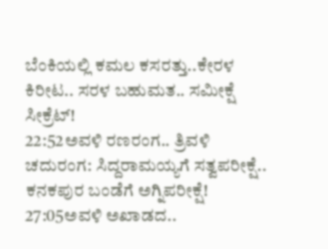ಬೆಂಕಿಯಲ್ಲಿ ಕಮಲ ಕಸರತ್ತು..ಕೇರಳ ಕಿರೀಟ.. ಸರಳ ಬಹುಮತ.. ಸಮೀಕ್ಷೆ ಸೀಕ್ರೆಟ್!
22:52ಅವಳಿ ರಣರಂಗ.. ತ್ರಿವಳಿ ಚದುರಂಗ: ಸಿದ್ದರಾಮಯ್ಯಗೆ ಸತ್ವಪರೀಕ್ಷೆ.. ಕನಕಪುರ ಬಂಡೆಗೆ ಅಗ್ನಿಪರೀಕ್ಷೆ!
27:05ಅವಳಿ ಅಖಾಡದ..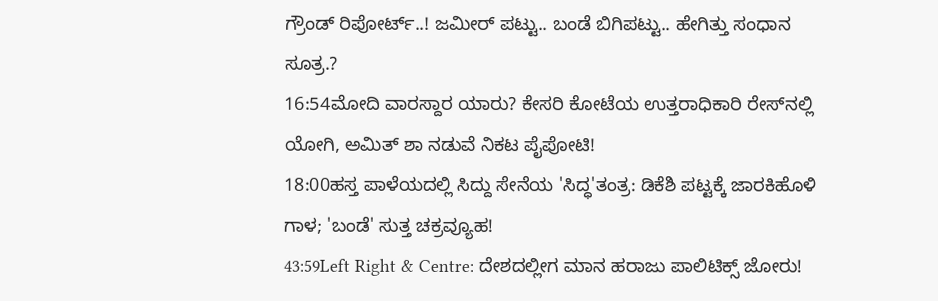ಗ್ರೌಂಡ್ ರಿಪೋರ್ಟ್..! ಜಮೀರ್ ಪಟ್ಟು.. ಬಂಡೆ ಬಿಗಿಪಟ್ಟು.. ಹೇಗಿತ್ತು ಸಂಧಾನ ಸೂತ್ರ.?
16:54ಮೋದಿ ವಾರಸ್ದಾರ ಯಾರು? ಕೇಸರಿ ಕೋಟೆಯ ಉತ್ತರಾಧಿಕಾರಿ ರೇಸ್‌ನಲ್ಲಿ ಯೋಗಿ, ಅಮಿತ್ ಶಾ ನಡುವೆ ನಿಕಟ ಪೈಪೋಟಿ!
18:00ಹಸ್ತ ಪಾಳೆಯದಲ್ಲಿ ಸಿದ್ದು ಸೇನೆಯ 'ಸಿದ್ಧ'ತಂತ್ರ: ಡಿಕೆಶಿ ಪಟ್ಟಕ್ಕೆ ಜಾರಕಿಹೊಳಿ ಗಾಳ; 'ಬಂಡೆ' ಸುತ್ತ ಚಕ್ರವ್ಯೂಹ!
43:59Left Right & Centre: ದೇಶದಲ್ಲೀಗ ಮಾನ ಹರಾಜು ಪಾಲಿಟಿಕ್ಸ್ ಜೋರು!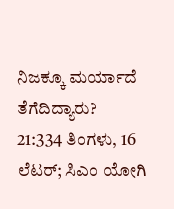ನಿಜಕ್ಕೂ ಮರ್ಯಾದೆ ತೆಗೆದಿದ್ಯಾರು?
21:334 ತಿಂಗಳು, 16 ಲೆಟರ್; ಸಿಎಂ ಯೋಗಿ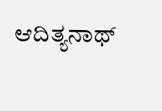ಆದಿತ್ಯನಾಥ್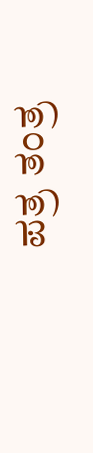ಪತ್ರ ತಂತ್ರ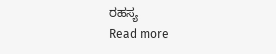ರಹಸ್ಯ
Read more